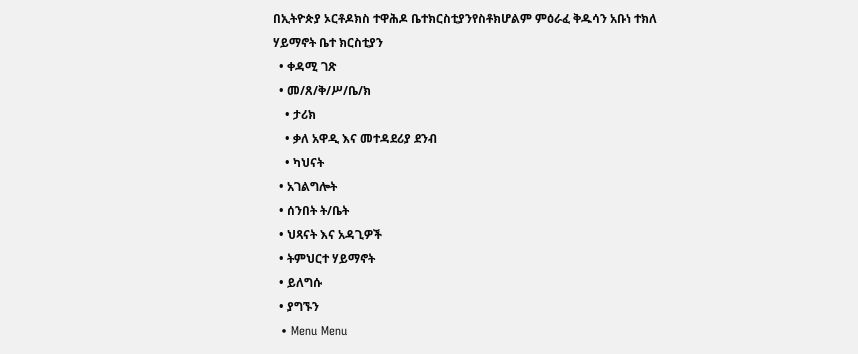በኢትዮጵያ ኦርቶዶክስ ተዋሕዶ ቤተክርስቲያንየስቶክሆልም ምዕራፈ ቅዱሳን አቡነ ተክለ ሃይማኖት ቤተ ክርስቲያን
  • ቀዳሚ ገጽ
  • መ/ጸ/ቅ/ሥ/ቤ/ክ
    • ታሪክ
    • ቃለ አዋዲ እና መተዳደሪያ ደንብ
    • ካህናት
  • አገልግሎት
  • ሰንበት ት/ቤት
  • ህጻናት እና አዳጊዎች
  • ትምህርተ ሃይማኖት
  • ይለግሱ
  • ያግኙን
  • Menu Menu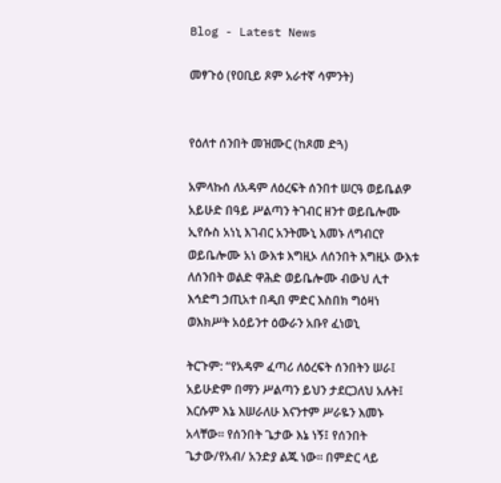Blog - Latest News

መፃጉዕ (የዐቢይ ጾም አራተኛ ሳምንት)


የዕለተ ሰንበት መዝሙር (ከጾመ ድጓ)

አምላኩሰ ለአዳም ለዕረፍት ሰንበተ ሠርዓ ወይቤልዎ አይሁድ በዓይ ሥልጣን ትገብር ዘንተ ወይቤሎሙ ኢየሱስ አነኒ እገብር አንትሙኒ እመኑ ለግብርየ ወይቤሎሙ አነ ውእቱ እግዚኦ ለሰንበት እግዚኦ ውእቱ ለሰንበት ወልድ ዋሕድ ወይቤሎሙ ብውህ ሊተ እኅድግ ኃጢአተ በዲበ ምድር እስበክ ግዕዛነ ወእክሥት አዕይንተ ዕውራን አቡየ ፈነወኒ

ትርጉም: “የአዳም ፈጣሪ ለዕረፍት ሰንበትን ሠራ፤ አይሁድም በማን ሥልጣን ይህን ታደርጋለህ አሉት፤ እርሱም እኔ እሠራለሁ እናንተም ሥራዬን እመኑ አላቸው፡፡ የሰንበት ጌታው እኔ ነኝ፤ የሰንበት ጌታው/የአብ/ አንድያ ልጁ ነው፡፡ በምድር ላይ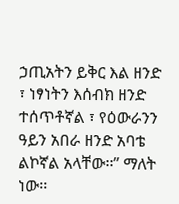ኃጢአትን ይቅር እል ዘንድ ፣ ነፃነትን እሰብክ ዘንድ ተሰጥቶኛል ፣ የዕውራንን ዓይን አበራ ዘንድ አባቴ ልኮኛል አላቸው፡፡” ማለት ነው፡፡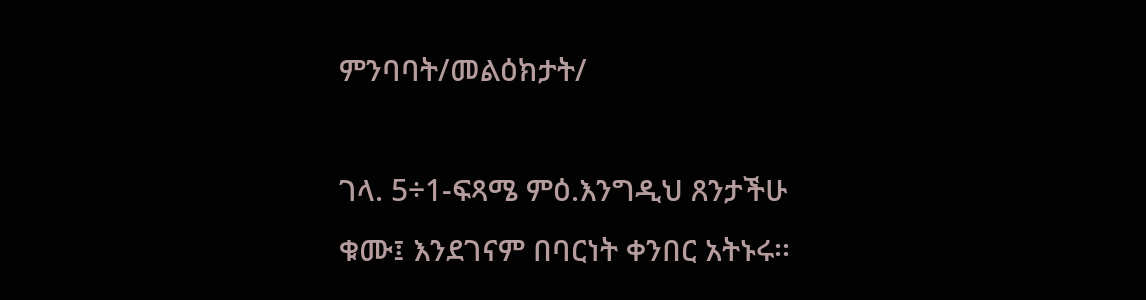ምንባባት/መልዕክታት/

ገላ. 5÷1-ፍጻሜ ምዕ.እንግዲህ ጸንታችሁ ቁሙ፤ እንደገናም በባርነት ቀንበር አትኑሩ፡፡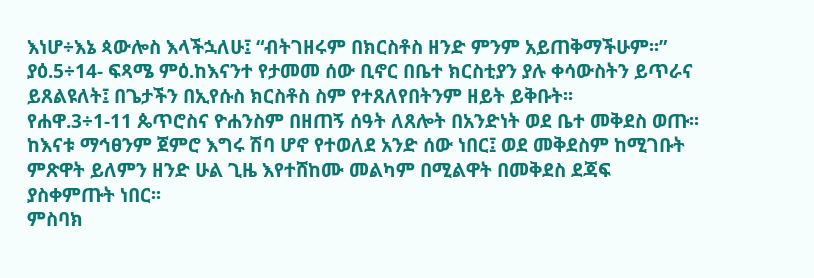እነሆ÷እኔ ጳውሎስ እላችኋለሁ፤ “ብትገዘሩም በክርስቶስ ዘንድ ምንም አይጠቅማችሁም፡፡”
ያዕ.5÷14- ፍጻሜ ምዕ.ከእናንተ የታመመ ሰው ቢኖር በቤተ ክርስቲያን ያሉ ቀሳውስትን ይጥራና ይጸልዩለት፤ በጌታችን በኢየሱስ ክርስቶስ ስም የተጸለየበትንም ዘይት ይቅቡት፡፡
የሐዋ.3÷1-11 ጴጥሮስና ዮሐንስም በዘጠኝ ሰዓት ለጸሎት በአንድነት ወደ ቤተ መቅደስ ወጡ፡፡ ከእናቱ ማኅፀንም ጀምሮ እግሩ ሽባ ሆኖ የተወለደ አንድ ሰው ነበር፤ ወደ መቅደስም ከሚገቡት ምጽዋት ይለምን ዘንድ ሁል ጊዜ እየተሸከሙ መልካም በሚልዋት በመቅደስ ደጃፍ ያስቀምጡት ነበር፡፡
ምስባክ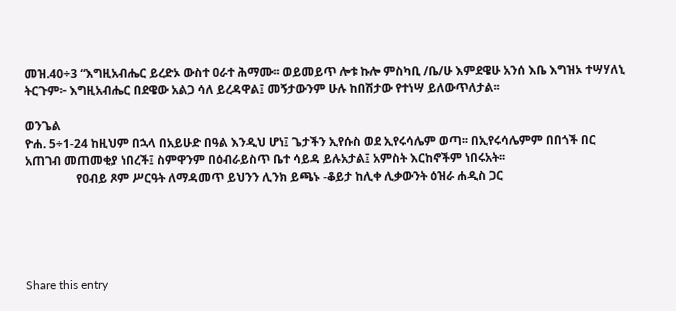መዝ.40÷3 “እግዚአብሔር ይረድኦ ውስተ ዐራተ ሕማሙ፡፡ ወይመይጥ ሎቱ ኩሎ ምስካቢ /ቤ/ሁ እምደዌሁ አንሰ እቤ እግዝኦ ተሣሃለኒ
ትርጉም፦ እግዚአብሔር በደዌው አልጋ ሳለ ይረዳዋል፤ መኝታውንም ሁሉ ከበሽታው የተነሣ ይለውጥለታል፡፡

ወንጌል
ዮሐ. 5÷1-24 ከዚህም በኋላ በአይሁድ በዓል እንዲህ ሆነ፤ ጌታችን ኢየሱስ ወደ ኢየሩሳሌም ወጣ፡፡ በኢየሩሳሌምም በበጎች በር አጠገብ መጠመቂያ ነበረች፤ ስምዋንም በዕብራይስጥ ቤተ ሳይዳ ይሉአታል፤ አምስት እርከኖችም ነበሩአት፡፡
                 የዐብይ ጾም ሥርዓት ለማዳመጥ ይህንን ሊንክ ይጫኑ -ቆይታ ከሊቀ ሊቃውንት ዕዝራ ሐዲስ ጋር





Share this entry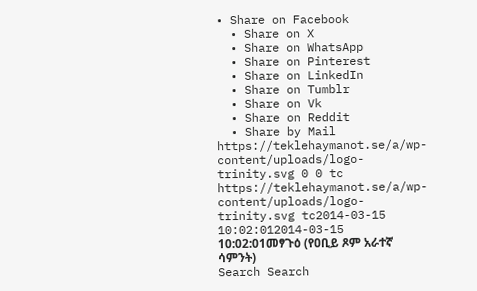• Share on Facebook
  • Share on X
  • Share on WhatsApp
  • Share on Pinterest
  • Share on LinkedIn
  • Share on Tumblr
  • Share on Vk
  • Share on Reddit
  • Share by Mail
https://teklehaymanot.se/a/wp-content/uploads/logo-trinity.svg 0 0 tc https://teklehaymanot.se/a/wp-content/uploads/logo-trinity.svg tc2014-03-15 10:02:012014-03-15 10:02:01መፃጉዕ (የዐቢይ ጾም አራተኛ ሳምንት)
Search Search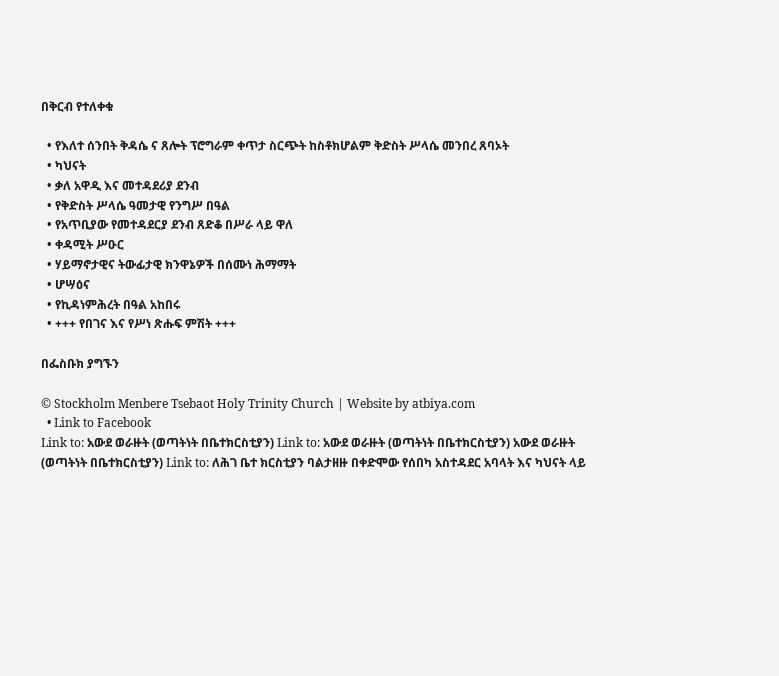በቅርብ የተለቀቁ

  • የእለተ ሰንበት ቅዳሴ ና ጸሎት ፕሮግራም ቀጥታ ስርጭት ከስቶክሆልም ቅድስት ሥላሴ መንበረ ጸባኦት
  • ካህናት
  • ቃለ አዋዲ እና መተዳደሪያ ደንብ
  • የቅድስት ሥላሴ ዓመታዊ የንግሥ በዓል
  • የአጥቢያው የመተዳደርያ ደንብ ጸድቆ በሥራ ላይ ዋለ
  • ቀዳሚት ሥዑር
  • ሃይማኖታዊና ትውፊታዊ ክንዋኔዎች በሰሙነ ሕማማት
  • ሆሣዕና
  • የኪዳነምሕረት በዓል አከበሩ
  • +++ የበገና እና የሥነ ጽሑፍ ምሽት +++

በፌስቡክ ያግኙን

© Stockholm Menbere Tsebaot Holy Trinity Church | Website by atbiya.com
  • Link to Facebook
Link to: አውደ ወራዙት (ወጣትነት በቤተክርስቲያን) Link to: አውደ ወራዙት (ወጣትነት በቤተክርስቲያን) አውደ ወራዙት (ወጣትነት በቤተክርስቲያን) Link to: ለሕገ ቤተ ክርስቲያን ባልታዘዙ በቀድሞው የሰበካ አስተዳደር አባላት እና ካህናት ላይ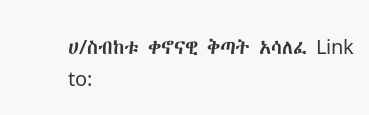ሀ/ስብከቱ ቀኖናዊ ቅጣት አሳለፈ Link to: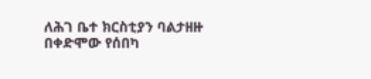ለሕገ ቤተ ክርስቲያን ባልታዘዙ በቀድሞው የሰበካ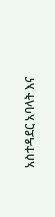አስተዳደር አባላት እና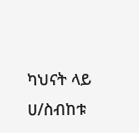ካህናት ላይ ሀ/ስብከቱ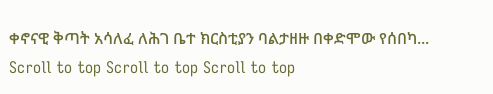ቀኖናዊ ቅጣት አሳለፈ ለሕገ ቤተ ክርስቲያን ባልታዘዙ በቀድሞው የሰበካ...
Scroll to top Scroll to top Scroll to top